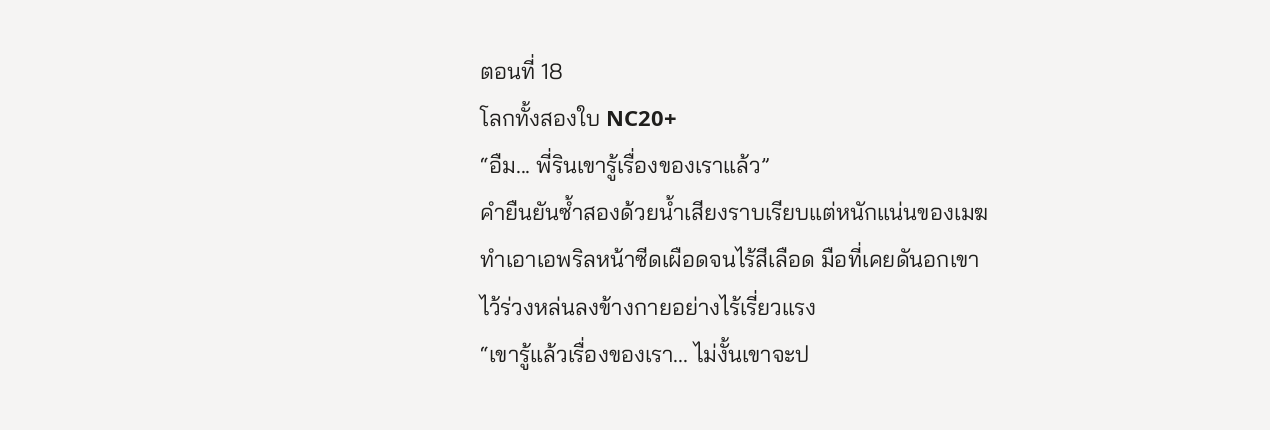ตอนที่ 18
โลกทั้งสองใบ NC20+
“อืม... พี่รินเขารู้เรื่องของเราแล้ว”
คำยืนยันซ้ำสองด้วยน้ำเสียงราบเรียบแต่หนักแน่นของเมฆ ทำเอาเอพริลหน้าซีดเผือดจนไร้สีเลือด มือที่เคยดันอกเขาไว้ร่วงหล่นลงข้างกายอย่างไร้เรี่ยวแรง
“เขารู้แล้วเรื่องของเรา... ไม่งั้นเขาจะป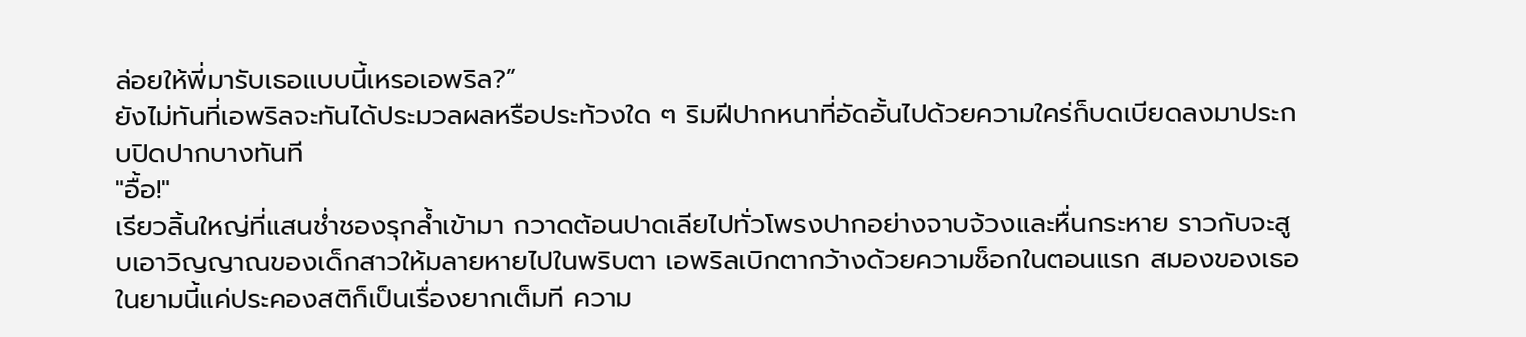ล่อยให้พี่มารับเธอแบบนี้เหรอเอพริล?”
ยังไม่ทันที่เอพริลจะทันได้ประมวลผลหรือประท้วงใด ๆ ริมฝีปากหนาที่อัดอั้นไปด้วยความใคร่ก็บดเบียดลงมาประกบปิดปากบางทันที
"อื้อ!"
เรียวลิ้นใหญ่ที่แสนช่ำชองรุกล้ำเข้ามา กวาดต้อนปาดเลียไปทั่วโพรงปากอย่างจาบจ้วงและหื่นกระหาย ราวกับจะสูบเอาวิญญาณของเด็กสาวให้มลายหายไปในพริบตา เอพริลเบิกตากว้างด้วยความช็อกในตอนแรก สมองของเธอในยามนี้แค่ประคองสติก็เป็นเรื่องยากเต็มที ความ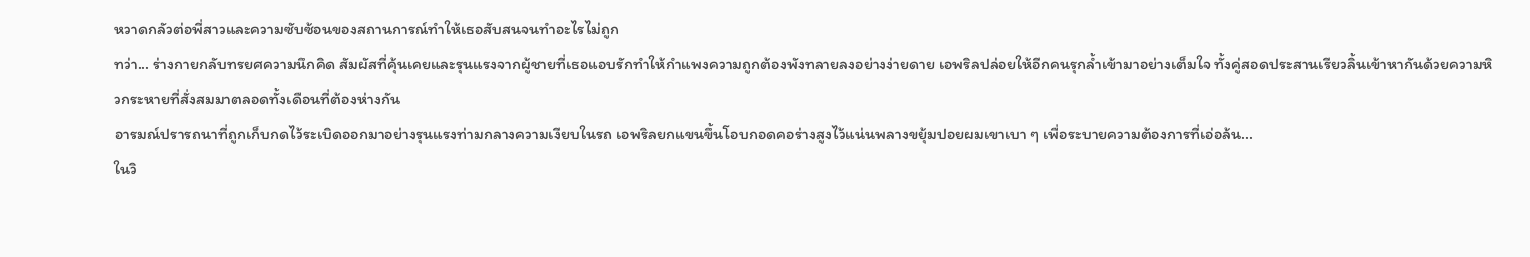หวาดกลัวต่อพี่สาวและความซับซ้อนของสถานการณ์ทำให้เธอสับสนจนทำอะไรไม่ถูก
ทว่า... ร่างกายกลับทรยศความนึกคิด สัมผัสที่คุ้นเคยและรุนแรงจากผู้ชายที่เธอแอบรักทำให้กำแพงความถูกต้องพังทลายลงอย่างง่ายดาย เอพริลปล่อยให้อีกคนรุกล้ำเข้ามาอย่างเต็มใจ ทั้งคู่สอดประสานเรียวลิ้นเข้าหากันด้วยความหิวกระหายที่สั่งสมมาตลอดทั้งเดือนที่ต้องห่างกัน
อารมณ์ปรารถนาที่ถูกเก็บกดไว้ระเบิดออกมาอย่างรุนแรงท่ามกลางความเงียบในรถ เอพริลยกแขนขึ้นโอบกอดคอร่างสูงไว้แน่นพลางขยุ้มปอยผมเขาเบา ๆ เพื่อระบายความต้องการที่เอ่อล้น...
ในวิ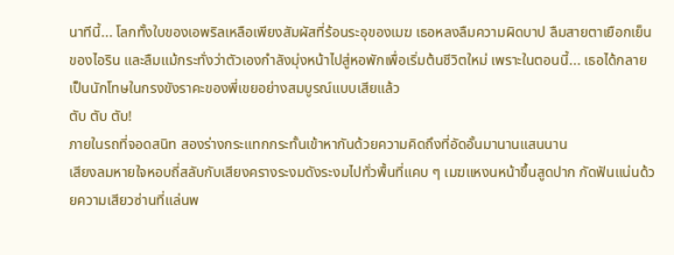นาทีนี้... โลกทั้งใบของเอพริลเหลือเพียงสัมผัสที่ร้อนระอุของเมฆ เธอหลงลืมความผิดบาป ลืมสายตาเยือกเย็นของไอริน และลืมแม้กระทั่งว่าตัวเองกำลังมุ่งหน้าไปสู่หอพักเพื่อเริ่มต้นชีวิตใหม่ เพราะในตอนนี้... เธอได้กลายเป็นนักโทษในกรงขังราคะของพี่เขยอย่างสมบูรณ์แบบเสียแล้ว
ตับ ตับ ตับ!
ภายในรถที่จอดสนิท สองร่างกระแทกกระทั้นเข้าหากันด้วยความคิดถึงที่อัดอั้นมานานแสนนาน
เสียงลมหายใจหอบถี่สลับกับเสียงครางระงมดังระงมไปทั่วพื้นที่แคบ ๆ เมฆแหงนหน้าขึ้นสูดปาก กัดฟันแน่นด้วยความเสียวซ่านที่แล่นพ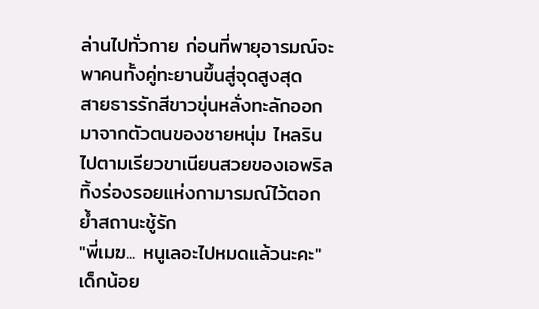ล่านไปทั่วกาย ก่อนที่พายุอารมณ์จะพาคนทั้งคู่ทะยานขึ้นสู่จุดสูงสุด
สายธารรักสีขาวขุ่นหลั่งทะลักออกมาจากตัวตนของชายหนุ่ม ไหลรินไปตามเรียวขาเนียนสวยของเอพริลทิ้งร่องรอยแห่งกามารมณ์ไว้ตอกย้ำสถานะชู้รัก
"พี่เมฆ... หนูเลอะไปหมดแล้วนะคะ"
เด็กน้อย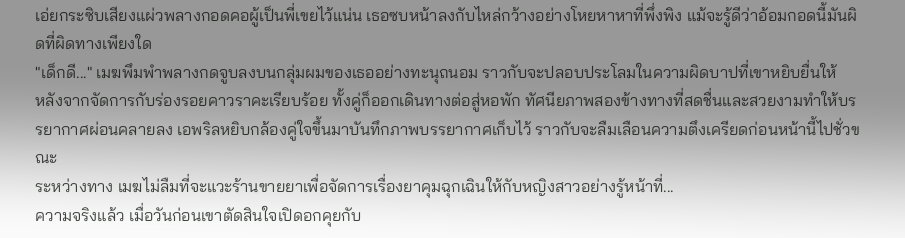เอ่ยกระซิบเสียงแผ่วพลางกอดคอผู้เป็นพี่เขยไว้แน่น เธอซบหน้าลงกับไหล่กว้างอย่างโหยหาหาที่พึ่งพิง แม้จะรู้ดีว่าอ้อมกอดนี้มันผิดที่ผิดทางเพียงใด
"เด็กดี..." เมฆพึมพำพลางกดจูบลงบนกลุ่มผมของเธออย่างทะนุถนอม ราวกับจะปลอบประโลมในความผิดบาปที่เขาหยิบยื่นให้
หลังจากจัดการกับร่องรอยคาวราคะเรียบร้อย ทั้งคู่ก็ออกเดินทางต่อสู่หอพัก ทัศนียภาพสองข้างทางที่สดชื่นและสวยงามทำให้บรรยากาศผ่อนคลายลง เอพริลหยิบกล้องคู่ใจขึ้นมาบันทึกภาพบรรยากาศเก็บไว้ ราวกับจะลืมเลือนความตึงเครียดก่อนหน้านี้ไปชั่วขณะ
ระหว่างทาง เมฆไม่ลืมที่จะแวะร้านขายยาเพื่อจัดการเรื่องยาคุมฉุกเฉินให้กับหญิงสาวอย่างรู้หน้าที่...
ความจริงแล้ว เมื่อวันก่อนเขาตัดสินใจเปิดอกคุยกับ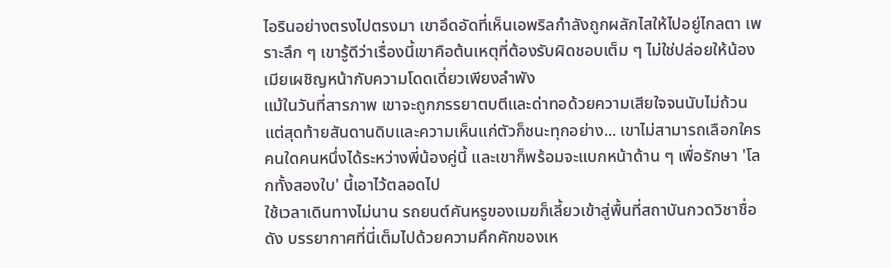ไอรินอย่างตรงไปตรงมา เขาอึดอัดที่เห็นเอพริลกำลังถูกผลักไสให้ไปอยู่ไกลตา เพราะลึก ๆ เขารู้ดีว่าเรื่องนี้เขาคือต้นเหตุที่ต้องรับผิดชอบเต็ม ๆ ไม่ใช่ปล่อยให้น้องเมียเผชิญหน้ากับความโดดเดี่ยวเพียงลำพัง
แม้ในวันที่สารภาพ เขาจะถูกภรรยาตบตีและด่าทอด้วยความเสียใจจนนับไม่ถ้วน แต่สุดท้ายสันดานดิบและความเห็นแก่ตัวก็ชนะทุกอย่าง... เขาไม่สามารถเลือกใครคนใดคนหนึ่งได้ระหว่างพี่น้องคู่นี้ และเขาก็พร้อมจะแบกหน้าด้าน ๆ เพื่อรักษา 'โลกทั้งสองใบ' นี้เอาไว้ตลอดไป
ใช้เวลาเดินทางไม่นาน รถยนต์คันหรูของเมฆก็เลี้ยวเข้าสู่พื้นที่สถาบันกวดวิชาชื่อดัง บรรยากาศที่นี่เต็มไปด้วยความคึกคักของเห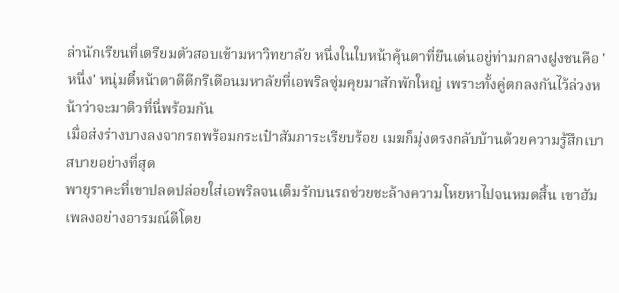ล่านักเรียนที่เตรียมตัวสอบเข้ามหาวิทยาลัย หนึ่งในใบหน้าคุ้นตาที่ยืนเด่นอยู่ท่ามกลางฝูงชนคือ 'หนึ่ง' หนุ่มตี๋หน้าตาดีดีกรีเดือนมหาลัยที่เอพริลซุ่มคุยมาสักพักใหญ่ เพราะทั้งคู่ตกลงกันไว้ล่วงหน้าว่าจะมาติวที่นี่พร้อมกัน
เมื่อส่งร่างบางลงจากรถพร้อมกระเป๋าสัมภาระเรียบร้อย เมฆก็มุ่งตรงกลับบ้านด้วยความรู้สึกเบาสบายอย่างที่สุด
พายุราคะที่เขาปลดปล่อยใส่เอพริลจนเต็มรักบนรถช่วยชะล้างความโหยหาไปจนหมดสิ้น เขาฮัมเพลงอย่างอารมณ์ดีโดย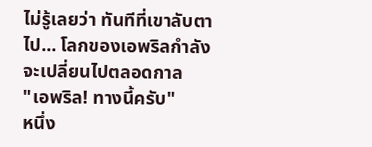ไม่รู้เลยว่า ทันทีที่เขาลับตาไป... โลกของเอพริลกำลังจะเปลี่ยนไปตลอดกาล
"เอพริล! ทางนี้ครับ"
หนึ่ง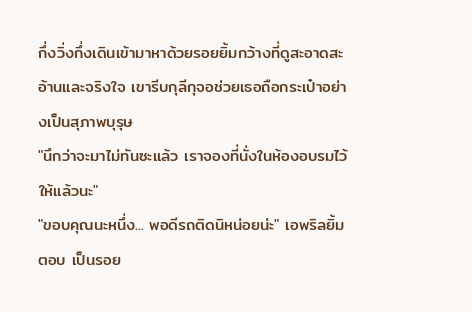กึ่งวิ่งกึ่งเดินเข้ามาหาด้วยรอยยิ้มกว้างที่ดูสะอาดสะอ้านและจริงใจ เขารีบกุลีกุจอช่วยเธอถือกระเป๋าอย่างเป็นสุภาพบุรุษ
"นึกว่าจะมาไม่ทันซะแล้ว เราจองที่นั่งในห้องอบรมไว้ให้แล้วนะ"
"ขอบคุณนะหนึ่ง... พอดีรถติดนิหน่อยน่ะ" เอพริลยิ้มตอบ เป็นรอย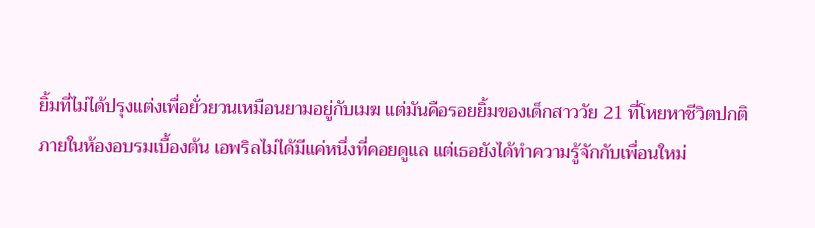ยิ้มที่ไม่ได้ปรุงแต่งเพื่อยั่วยวนเหมือนยามอยู่กับเมฆ แต่มันคือรอยยิ้มของเด็กสาววัย 21 ที่โหยหาชีวิตปกติ
ภายในห้องอบรมเบื้องต้น เอพริลไม่ได้มีแค่หนึ่งที่คอยดูแล แต่เธอยังได้ทำความรู้จักกับเพื่อนใหม่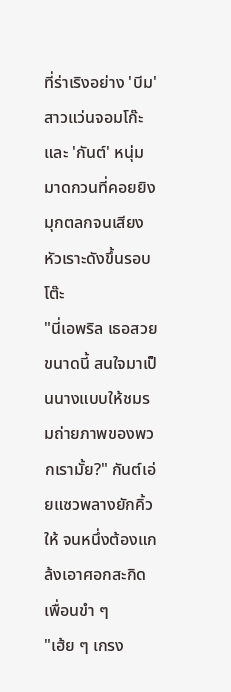ที่ร่าเริงอย่าง 'บีม' สาวแว่นจอมโก๊ะ และ 'กันต์' หนุ่มมาดกวนที่คอยยิงมุกตลกจนเสียงหัวเราะดังขึ้นรอบโต๊ะ
"นี่เอพริล เธอสวยขนาดนี้ สนใจมาเป็นนางแบบให้ชมรมถ่ายภาพของพวกเรามั้ย?" กันต์เอ่ยแซวพลางยักคิ้วให้ จนหนึ่งต้องแกล้งเอาศอกสะกิดเพื่อนขำ ๆ
"เฮ้ย ๆ เกรง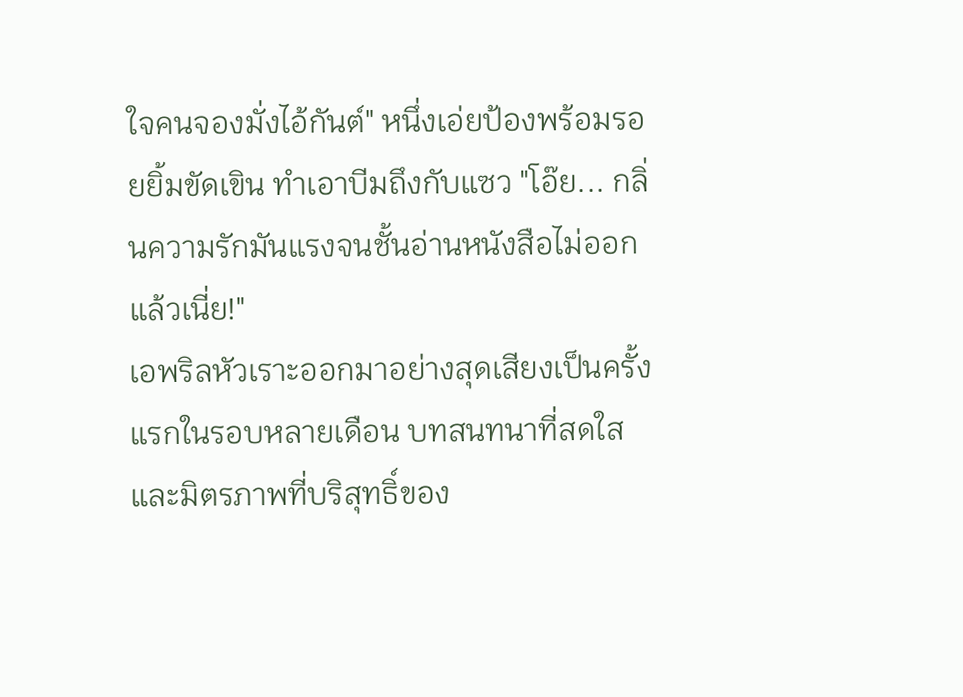ใจคนจองมั่งไอ้กันต์" หนึ่งเอ่ยป้องพร้อมรอยยิ้มขัดเขิน ทำเอาบีมถึงกับแซว "โอ๊ย... กลิ่นความรักมันแรงจนชั้นอ่านหนังสือไม่ออกแล้วเนี่ย!"
เอพริลหัวเราะออกมาอย่างสุดเสียงเป็นครั้งแรกในรอบหลายเดือน บทสนทนาที่สดใสและมิตรภาพที่บริสุทธิ์ของ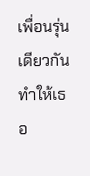เพื่อนรุ่นเดียวกัน ทำให้เธอ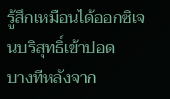รู้สึกเหมือนได้ออกซิเจนบริสุทธิ์เข้าปอด
บางทีหลังจาก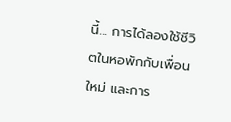นี้... การได้ลองใช้ชีวิตในหอพักกับเพื่อนใหม่ และการ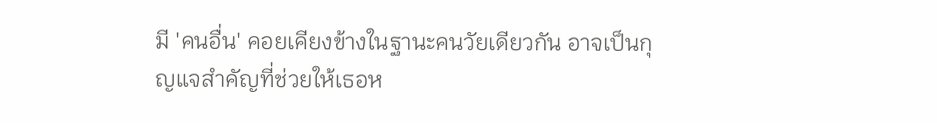มี 'คนอื่น' คอยเคียงข้างในฐานะคนวัยเดียวกัน อาจเป็นกุญแจสำคัญที่ช่วยให้เธอห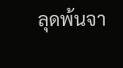ลุดพ้นจา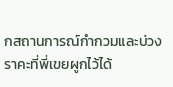กสถานการณ์กำกวมและบ่วงราคะที่พี่เขยผูกไว้ได้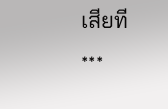เสียที
***